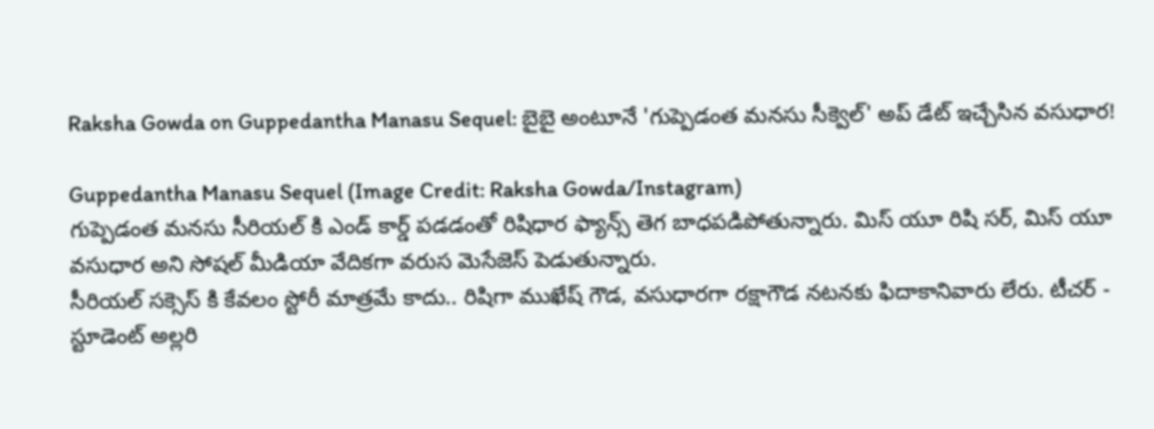Raksha Gowda on Guppedantha Manasu Sequel: బైబై అంటూనే 'గుప్పెడంత మనసు సీక్వెల్' అప్ డేట్ ఇచ్చేసిన వసుధార!

Guppedantha Manasu Sequel (Image Credit: Raksha Gowda/Instagram)
గుప్పెడంత మనసు సీరియల్ కి ఎండ్ కార్డ్ పడడంతో రిషిధార ఫ్యాన్స్ తెగ బాధపడిపోతున్నారు. మిస్ యూ రిషి సర్, మిస్ యూ వసుధార అని సోషల్ మీడియా వేదికగా వరుస మెసేజెస్ పెడుతున్నారు.
సీరియల్ సక్సెస్ కి కేవలం స్టోరీ మాత్రమే కాదు.. రిషిగా ముఖేష్ గౌడ, వసుధారగా రక్షాగౌడ నటనకు ఫిదాకానివారు లేరు. టీచర్ - స్టూడెంట్ అల్లరి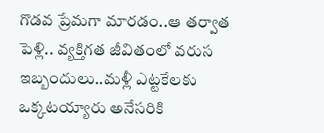గొడవ ప్రేమగా మారడం..ఆ తర్వాత పెళ్లి.. వ్యక్తిగత జీవితంలో వరుస ఇబ్బందులు..మళ్లీ ఎట్టకేలకు ఒక్కటయ్యారు అనేసరికి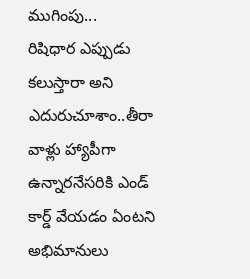ముగింపు...
రిషిధార ఎప్పుడు కలుస్తారా అని ఎదురుచూశాం..తీరా వాళ్లు హ్యాపీగా ఉన్నారనేసరికి ఎండ్ కార్డ్ వేయడం ఏంటని అభిమానులు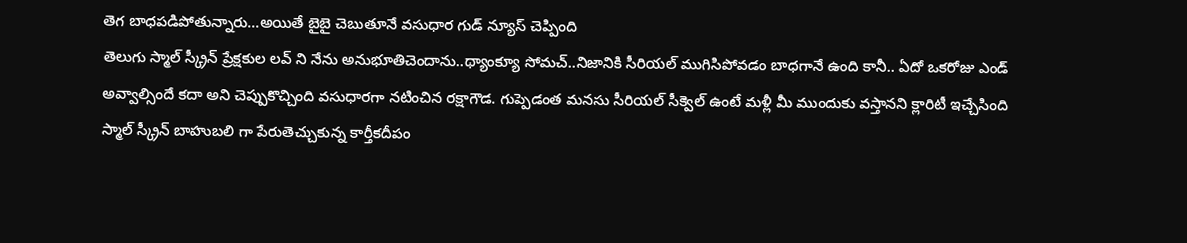తెగ బాధపడిపోతున్నారు...అయితే బైబై చెబుతూనే వసుధార గుడ్ న్యూస్ చెప్పింది
తెలుగు స్మాల్ స్క్రీన్ ప్రేక్షకుల లవ్ ని నేను అనుభూతిచెందాను..థ్యాంక్యూ సోమచ్..నిజానికి సీరియల్ ముగిసిపోవడం బాధగానే ఉంది కానీ.. ఏదో ఒకరోజు ఎండ్ అవ్వాల్సిందే కదా అని చెప్పుకొచ్చింది వసుధారగా నటించిన రక్షాగౌడ. గుప్పెడంత మనసు సీరియల్ సీక్వెల్ ఉంటే మళ్లీ మీ ముందుకు వస్తానని క్లారిటీ ఇచ్చేసింది
స్మాల్ స్క్రీన్ బాహుబలి గా పేరుతెచ్చుకున్న కార్తీకదీపం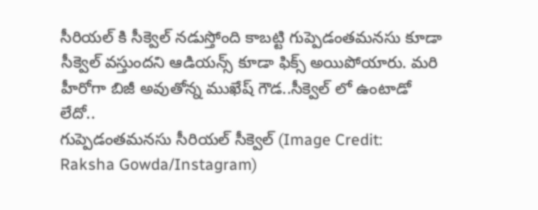సీరియల్ కి సీక్వెల్ నడుస్తోంది కాబట్టి గుప్పెడంతమనసు కూడా సీక్వెల్ వస్తుందని ఆడియన్స్ కూడా ఫిక్స్ అయిపోయారు. మరి హీరోగా బిజీ అవుతోన్న ముఖేష్ గౌడ..సీక్వెల్ లో ఉంటాడో లేదో..
గుప్పెడంతమనసు సీరియల్ సీక్వెల్ (Image Credit: Raksha Gowda/Instagram)